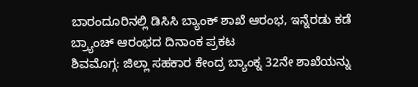ಬಾರಂದೂರಿನಲ್ಲಿ ಡಿಸಿಸಿ ಬ್ಯಾಂಕ್ ಶಾಖೆ ಆರಂಭ, ಇನ್ನೆರಡು ಕಡೆ ಬ್ರ್ಯಾಂಚ್ ಆರಂಭದ ದಿನಾಂಕ ಪ್ರಕಟ
ಶಿವಮೊಗ್ಗ: ಜಿಲ್ಲಾ ಸಹಕಾರ ಕೇಂದ್ರ ಬ್ಯಾಂಕ್ನ 32ನೇ ಶಾಖೆಯನ್ನು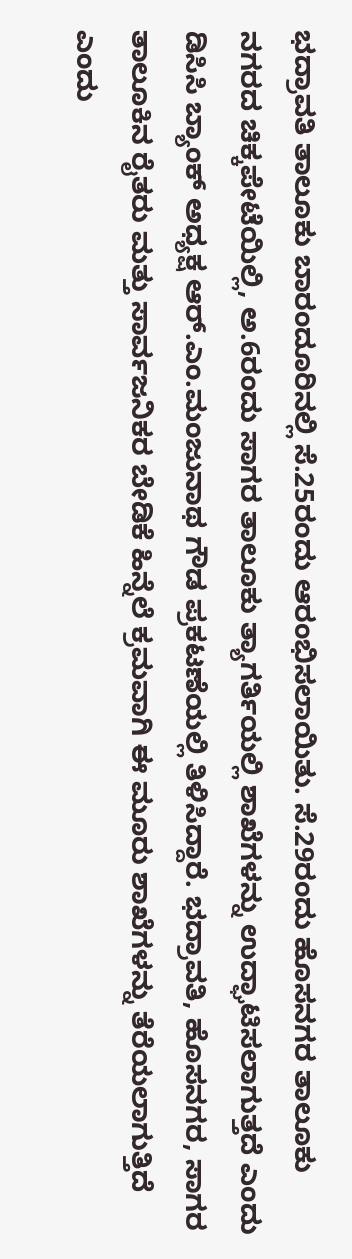ಭದ್ರಾವತಿ ತಾಲೂಕು ಬಾರಂದೂರಿನಲ್ಲಿ ಸೆ.25ರಂದು ಆರಂಭಿಸಲಾಯಿತು. ಸೆ.29ರಂದು ಹೊಸನಗರ ತಾಲೂಕು ನಗರದ ಚಿಕ್ಕಪೇಟೆಯಿಲ್ಲಿ, ಅ.6ರಂದು ಸಾಗರ ತಾಲೂಕು ತ್ಯಾಗರ್ತಿಯಲ್ಲಿ ಶಾಖೆಗಳನ್ನು ಉದ್ಘಾಟಿಸಲಾಗುತ್ತದೆ ಎಂದು ಡಿಸಿಸಿ ಬ್ಯಾಂಕ್ ಅಧ್ಯಕ್ಷ ಆರ್.ಎಂ.ಮಂಜುನಾಥ ಗೌಡ ಪ್ರಕಟಣೆಯಲ್ಲಿ ತಿಳಿಸಿದ್ದಾರೆ. ಭದ್ರಾವತಿ, ಹೊಸನಗರ, ಸಾಗರ ತಾಲೂಕಿನ ರೈತರು ಮತ್ತು ಸಾರ್ವಜನಿಕರ ಬೇಡಿಕೆ ಹಿನ್ನೆಲೆ ಕ್ರಮವಾಗಿ ಈ ಮೂರು ಶಾಖೆಗಳನ್ನು ತೆರೆಯಲಾಗುತ್ತಿದೆ ಎಂದು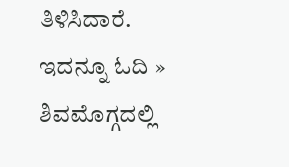ತಿಳಿಸಿದಾರೆ. ಇದನ್ನೂ ಓದಿ » ಶಿವಮೊಗ್ಗದಲ್ಲಿ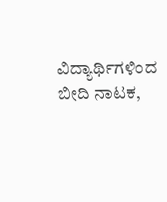ವಿದ್ಯಾರ್ಥಿಗಳಿಂದ ಬೀದಿ ನಾಟಕ,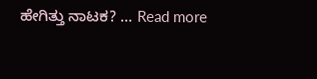ಹೇಗಿತ್ತು ನಾಟಕ? … Read more